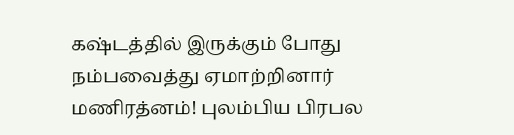கஷ்டத்தில் இருக்கும் போது நம்பவைத்து ஏமாற்றினார் மணிரத்னம்! புலம்பிய பிரபல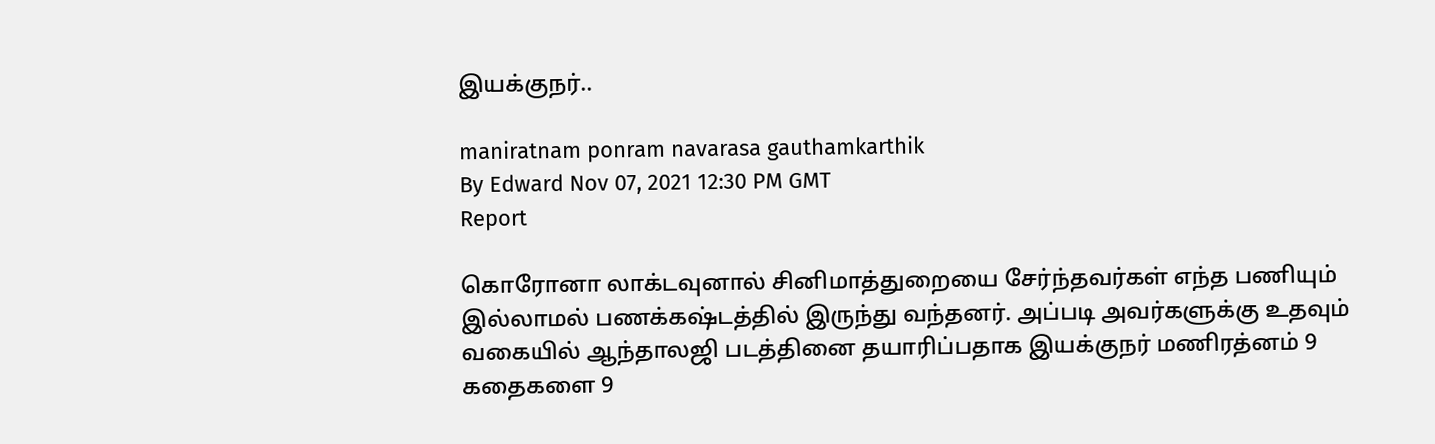இயக்குநர்..

maniratnam ponram navarasa gauthamkarthik
By Edward Nov 07, 2021 12:30 PM GMT
Report

கொரோனா லாக்டவுனால் சினிமாத்துறையை சேர்ந்தவர்கள் எந்த பணியும் இல்லாமல் பணக்கஷ்டத்தில் இருந்து வந்தனர். அப்படி அவர்களுக்கு உதவும் வகையில் ஆந்தாலஜி படத்தினை தயாரிப்பதாக இயக்குநர் மணிரத்னம் 9 கதைகளை 9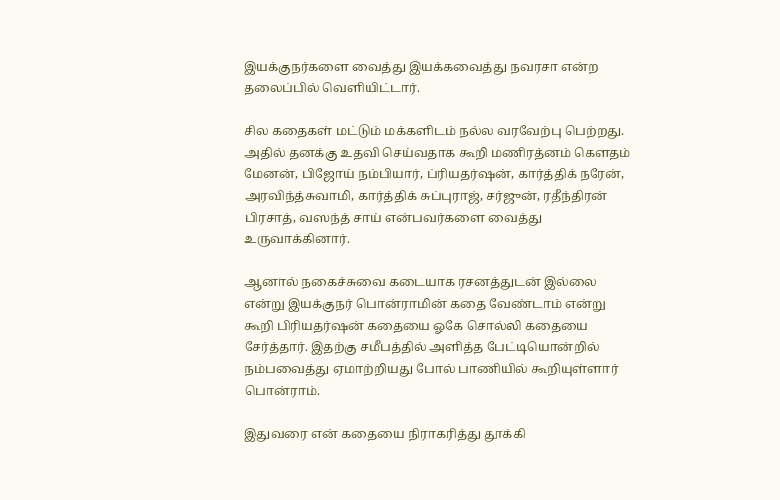இயக்குநர்களை வைத்து இயக்கவைத்து நவரசா என்ற தலைப்பில் வெளியிட்டார்.

சில கதைகள் மட்டும் மக்களிடம் நல்ல வரவேற்பு பெற்றது. அதில் தனக்கு உதவி செய்வதாக கூறி மணிரத்னம் கெளதம் மேனன், பிஜோய் நம்பியார், ப்ரியதர்ஷன், கார்த்திக் நரேன், அரவிந்த்சுவாமி, கார்த்திக் சுப்புராஜ், சர்ஜுன், ரதீந்திரன் பிரசாத், வஸந்த் சாய் என்பவர்களை வைத்து உருவாக்கினார்.

ஆனால் நகைச்சுவை கடையாக ரசனத்துடன் இல்லை என்று இயக்குநர் பொன்ராமின் கதை வேண்டாம் என்று கூறி பிரியதர்ஷன் கதையை ஓகே சொல்லி கதையை சேர்த்தார். இதற்கு சமீபத்தில் அளித்த பேட்டியொன்றில் நம்பவைத்து ஏமாற்றியது போல் பாணியில் கூறியுள்ளார் பொன்ராம்.

இதுவரை என் கதையை நிராகரித்து தூக்கி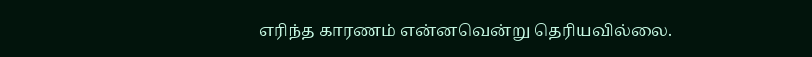எரிந்த காரணம் என்னவென்று தெரியவில்லை.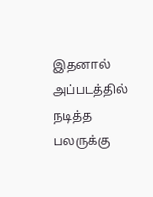இதனால் அப்படத்தில் நடித்த பலருக்கு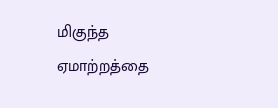மிகுந்த ஏமாற்றத்தை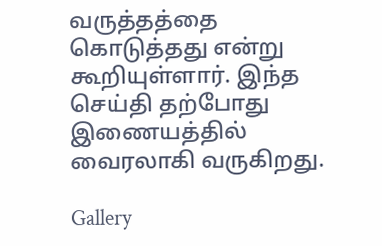வருத்தத்தை கொடுத்தது என்று கூறியுள்ளார். இந்த செய்தி தற்போது இணையத்தில் வைரலாகி வருகிறது.

Gallery